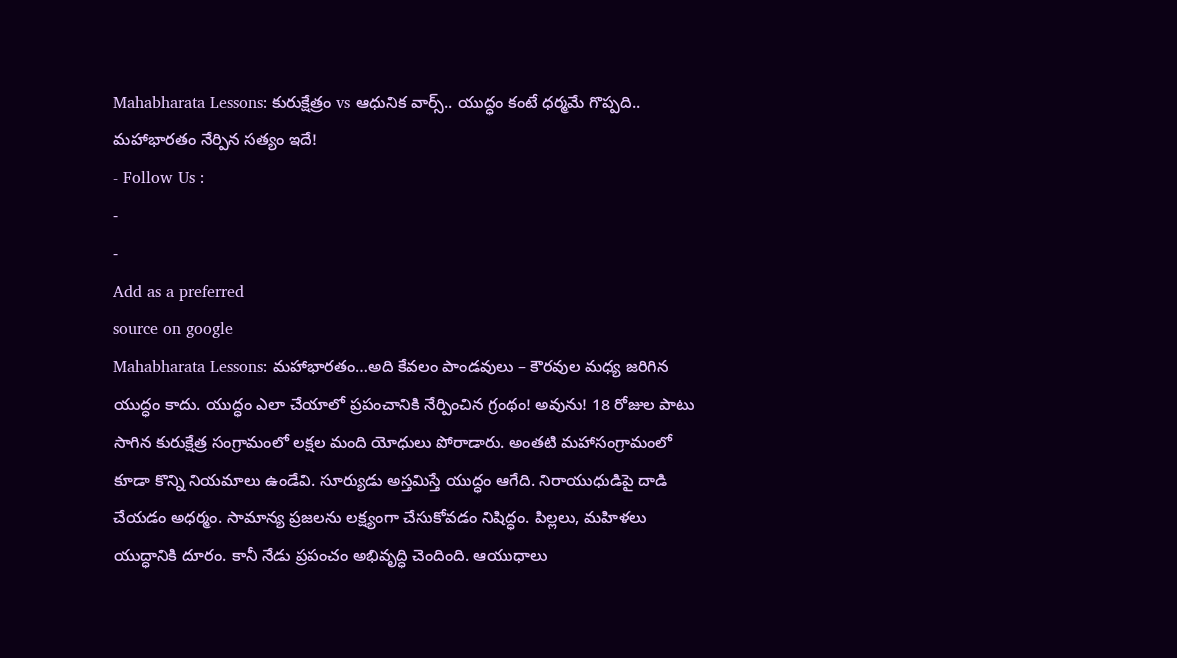Mahabharata Lessons: కురుక్షేత్రం vs ఆధునిక వార్స్.. యుద్ధం కంటే ధర్మమే గొప్పది.. మహాభారతం నేర్పిన సత్యం ఇదే!
- Follow Us :
-
-
Add as a preferred
source on google
Mahabharata Lessons: మహాభారతం…అది కేవలం పాండవులు – కౌరవుల మధ్య జరిగిన యుద్ధం కాదు. యుద్ధం ఎలా చేయాలో ప్రపంచానికి నేర్పించిన గ్రంథం! అవును! 18 రోజుల పాటు సాగిన కురుక్షేత్ర సంగ్రామంలో లక్షల మంది యోధులు పోరాడారు. అంతటి మహాసంగ్రామంలో కూడా కొన్ని నియమాలు ఉండేవి. సూర్యుడు అస్తమిస్తే యుద్ధం ఆగేది. నిరాయుధుడిపై దాడి చేయడం అధర్మం. సామాన్య ప్రజలను లక్ష్యంగా చేసుకోవడం నిషిద్ధం. పిల్లలు, మహిళలు యుద్ధానికి దూరం. కానీ నేడు ప్రపంచం అభివృద్ధి చెందింది. ఆయుధాలు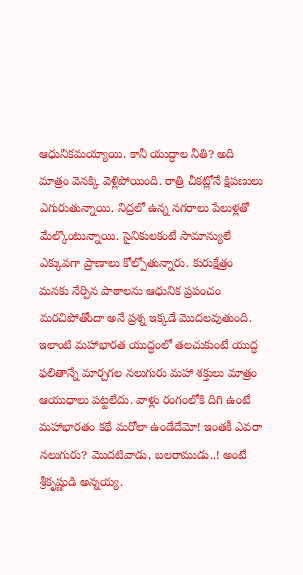ఆధునికమయ్యాయి. కానీ యుద్ధాల నీతి? అది మాత్రం వెనక్కి వెళ్లిపోయింది. రాత్రి చీకట్లోనే క్షిపణులు ఎగురుతున్నాయి. నిద్రలో ఉన్న నగరాలు పేలుళ్లతో మేల్కొంటున్నాయి. సైనికులకంటే సామాన్యులే ఎక్కువగా ప్రాణాలు కోల్పోతున్నారు. కురుక్షేత్రం మనకు నేర్పిన పాఠాలను ఆధునిక ప్రపంచం మరచిపోతోందా అనే ప్రశ్న ఇక్కడే మొదలవుతుంది. ఇలాంటి మహాభారత యుద్ధంలో తలచుకుంటే యుద్ధ ఫలితాన్నే మార్చగల నలుగురు మహా శక్తులు మాత్రం ఆయుధాలు పట్టలేదు. వాళ్లు రంగంలోకి దిగి ఉంటే మహాభారతం కథే మరోలా ఉండేదేమో! ఇంతకీ ఎవరా నలుగురు? మొదటివాడు, బలరాముడు..! అంటే శ్రీకృష్ణుడి అన్నయ్య.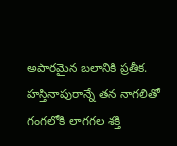అపారమైన బలానికి ప్రతీక. హస్తినాపురాన్నే తన నాగలితో గంగలోకి లాగగల శక్తి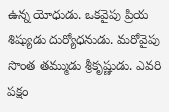ఉన్న యోధుడు. ఒకవైపు ప్రియ శిష్యుడు దుర్యోధనుడు. మరోవైపు సొంత తమ్ముడు శ్రీకృష్ణుడు. ఎవరి పక్షం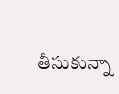తీసుకున్నా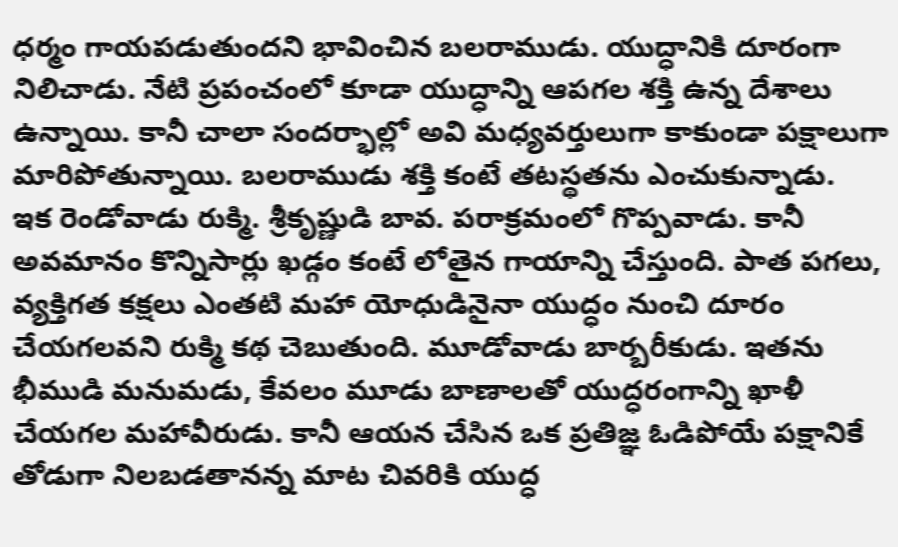ధర్మం గాయపడుతుందని భావించిన బలరాముడు. యుద్ధానికి దూరంగా నిలిచాడు. నేటి ప్రపంచంలో కూడా యుద్ధాన్ని ఆపగల శక్తి ఉన్న దేశాలు ఉన్నాయి. కానీ చాలా సందర్భాల్లో అవి మధ్యవర్తులుగా కాకుండా పక్షాలుగా మారిపోతున్నాయి. బలరాముడు శక్తి కంటే తటస్థతను ఎంచుకున్నాడు.
ఇక రెండోవాడు రుక్మి. శ్రీకృష్ణుడి బావ. పరాక్రమంలో గొప్పవాడు. కానీ అవమానం కొన్నిసార్లు ఖడ్గం కంటే లోతైన గాయాన్ని చేస్తుంది. పాత పగలు, వ్యక్తిగత కక్షలు ఎంతటి మహా యోధుడినైనా యుద్ధం నుంచి దూరం చేయగలవని రుక్మి కథ చెబుతుంది. మూడోవాడు బార్బరీకుడు. ఇతను భీముడి మనుమడు, కేవలం మూడు బాణాలతో యుద్ధరంగాన్ని ఖాళీ చేయగల మహావీరుడు. కానీ ఆయన చేసిన ఒక ప్రతిజ్ఞ ఓడిపోయే పక్షానికే తోడుగా నిలబడతానన్న మాట చివరికి యుద్ధ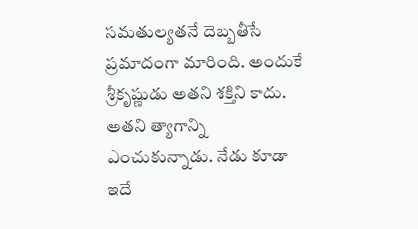సమతుల్యతనే దెబ్బతీసే ప్రమాదంగా మారింది. అందుకే శ్రీకృష్ణుడు అతని శక్తిని కాదు. అతని త్యాగాన్ని ఎంచుకున్నాడు. నేడు కూడా ఇదే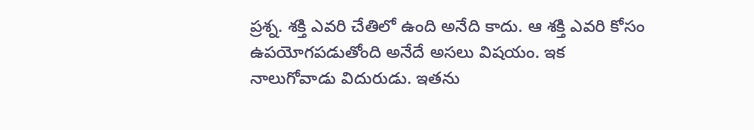ప్రశ్న. శక్తి ఎవరి చేతిలో ఉంది అనేది కాదు. ఆ శక్తి ఎవరి కోసం ఉపయోగపడుతోంది అనేదే అసలు విషయం. ఇక నాలుగోవాడు విదురుడు. ఇతను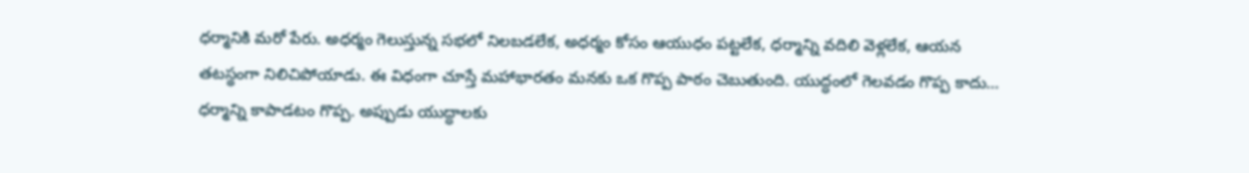ధర్మానికి మరో పేరు. అధర్మం గెలుస్తున్న సభలో నిలబడలేక, అధర్మం కోసం ఆయుధం పట్టలేక, ధర్మాన్ని వదిలి వెళ్లలేక, ఆయన తటస్థంగా నిలిచిపోయాడు. ఈ విధంగా చూస్తే మహాభారతం మనకు ఒక గొప్ప పాఠం చెబుతుంది. యుద్ధంలో గెలవడం గొప్ప కాదు… ధర్మాన్ని కాపాడటం గొప్ప. అప్పుడు యుద్ధాలకు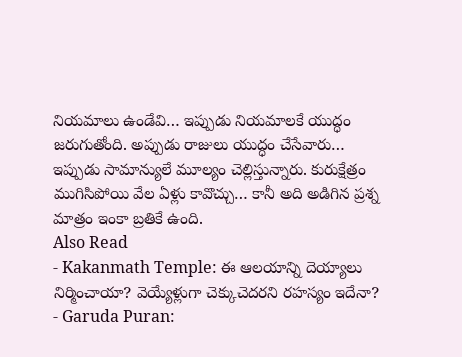నియమాలు ఉండేవి… ఇప్పుడు నియమాలకే యుద్ధం జరుగుతోంది. అప్పుడు రాజులు యుద్ధం చేసేవారు… ఇప్పుడు సామాన్యులే మూల్యం చెల్లిస్తున్నారు. కురుక్షేత్రం ముగిసిపోయి వేల ఏళ్లు కావొచ్చు… కానీ అది అడిగిన ప్రశ్న మాత్రం ఇంకా బ్రతికే ఉంది.
Also Read
- Kakanmath Temple: ఈ ఆలయాన్ని దెయ్యాలు నిర్మించాయా? వెయ్యేళ్లుగా చెక్కుచెదరని రహస్యం ఇదేనా?
- Garuda Puran: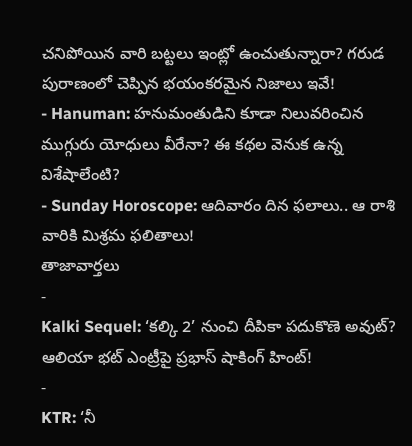చనిపోయిన వారి బట్టలు ఇంట్లో ఉంచుతున్నారా? గరుడ పురాణంలో చెప్పిన భయంకరమైన నిజాలు ఇవే!
- Hanuman: హనుమంతుడిని కూడా నిలువరించిన ముగ్గురు యోధులు వీరేనా? ఈ కథల వెనుక ఉన్న విశేషాలేంటి?
- Sunday Horoscope: ఆదివారం దిన ఫలాలు.. ఆ రాశి వారికి మిశ్రమ ఫలితాలు!
తాజావార్తలు
-
Kalki Sequel: ‘కల్కి 2’ నుంచి దీపికా పదుకొణె అవుట్? ఆలియా భట్ ఎంట్రీపై ప్రభాస్ షాకింగ్ హింట్!
-
KTR: ‘నీ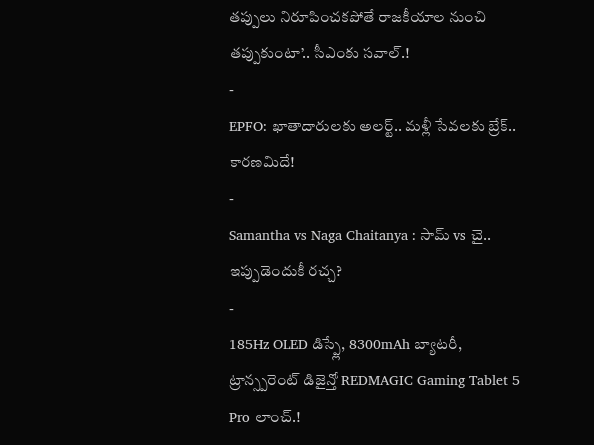తప్పులు నిరూపించకపోతే రాజకీయాల నుంచి తప్పుకుంటా’.. సీఎంకు సవాల్.!
-
EPFO: ఖాతాదారులకు అలర్ట్.. మళ్లీ సేవలకు బ్రేక్.. కారణమిదే!
-
Samantha vs Naga Chaitanya : సామ్ vs చై.. ఇప్పుడెందుకీ రచ్చ?
-
185Hz OLED డిస్ప్లే, 8300mAh బ్యాటరీ, ట్రాన్స్పరెంట్ డిజైన్తో REDMAGIC Gaming Tablet 5 Pro లాంచ్.!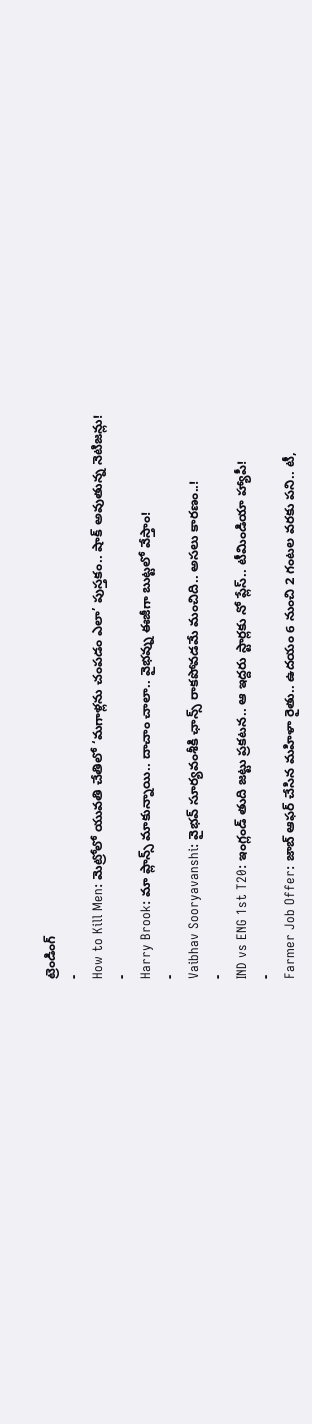ట్రెండింగ్
-
How to Kill Men: మెట్రోలో యువతి చేతిలో ‘మగాళ్లను చంపడం ఎలా’ పుస్తకం.. షాక్ అవుతున్న నెటిజన్లు!
-
Harry Brook: మా ప్లాన్స్ మాకున్నాయి.. దాచాం చాలా.. వైభవ్ను ఈజీగా బుట్టలో వేస్తాం!
-
Vaibhav Sooryavanshi: వైభవ్ సూర్యవంశీకి ఛాన్స్ రాకపోవడమే మంచిది.. అసలు కారణం..!
-
IND vs ENG 1st T20: ఇంగ్లండ్ తుది జట్టు ప్రకటన.. ఆ ఇద్దరు స్టార్లకు నో ప్లేస్.. టీమిండియా హ్యాపీ!
-
Farmer Job Offer: జాబ్ ఆఫర్ చేసిన మహిళా రైతు.. ఉదయం 6 నుంచి 2 గంటల వరకు పని.. టీ,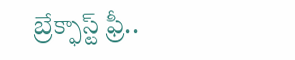బ్రేక్ఫాస్ట్ ఫ్రీ..